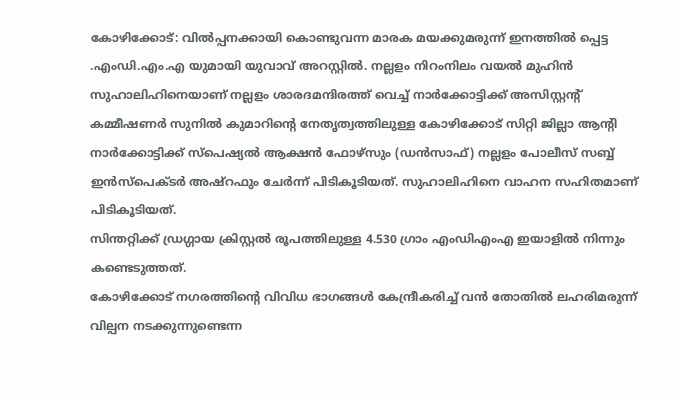കോഴിക്കോട്: വിൽപ്പനക്കായി കൊണ്ടുവന്ന മാരക മയക്കുമരുന്ന് ഇനത്തിൽ പ്പെട്ട .എംഡി.എം.എ യുമായി യുവാവ് അറസ്റ്റിൽ. നല്ലളം നിറംനിലം വയൽ മുഹിൻ സുഹാലിഹിനെയാണ് നല്ലളം ശാരദമന്ദിരത്ത് വെച്ച് നാർക്കോട്ടിക്ക് അസിസ്റ്റന്റ് കമ്മീഷണർ സുനിൽ കുമാറിൻ്റെ നേതൃത്വത്തിലുള്ള കോഴിക്കോട് സിറ്റി ജില്ലാ ആൻ്റി നാർക്കോട്ടിക്ക് സ്പെഷ്യൽ ആക്ഷൻ ഫോഴ്സും (ഡൻസാഫ്) നല്ലളം പോലീസ് സബ്ബ് ഇൻസ്പെക്ടർ അഷ്റഫും ചേർന്ന് പിടികൂടിയത്. സുഹാലിഹിനെ വാഹന സഹിതമാണ് പിടികൂടിയത്.
സിന്തറ്റിക്ക് ഡ്രഗ്ഗായ ക്രിസ്റ്റൽ രൂപത്തിലുള്ള 4.530 ഗ്രാം എംഡിഎംഎ ഇയാളിൽ നിന്നും കണ്ടെടുത്തത്.
കോഴിക്കോട് നഗരത്തിൻ്റെ വിവിധ ഭാഗങ്ങൾ കേന്ദ്രീകരിച്ച് വൻ തോതിൽ ലഹരിമരുന്ന് വില്പന നടക്കുന്നുണ്ടെന്ന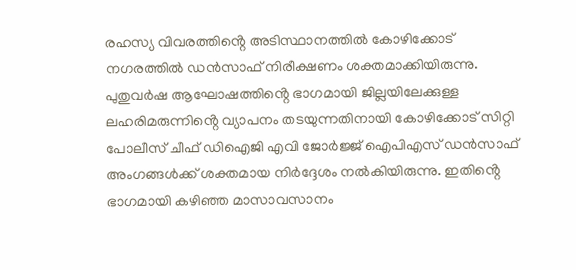രഹസ്യ വിവരത്തിൻ്റെ അടിസ്ഥാനത്തിൽ കോഴിക്കോട് നഗരത്തിൽ ഡൻസാഫ് നിരീക്ഷണം ശക്തമാക്കിയിരുന്നു.
പുതുവർഷ ആഘോഷത്തിൻ്റെ ഭാഗമായി ജില്ലയിലേക്കുള്ള ലഹരിമരുന്നിൻ്റെ വ്യാപനം തടയുന്നതിനായി കോഴിക്കോട് സിറ്റി പോലീസ് ചീഫ് ഡിഐജി എവി ജോർജ്ജ് ഐപിഎസ് ഡൻസാഫ് അംഗങ്ങൾക്ക് ശക്തമായ നിർദ്ദേശം നൽകിയിരുന്നു. ഇതിൻ്റെ ഭാഗമായി കഴിഞ്ഞ മാസാവസാനം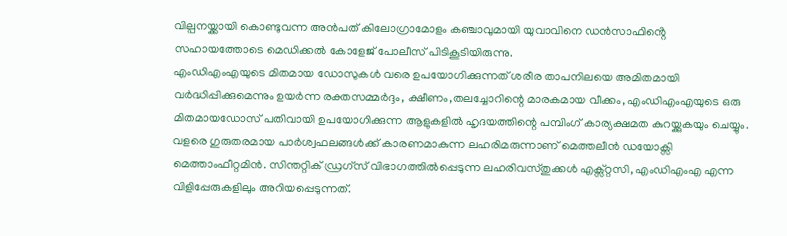വില്പനയ്ക്കായി കൊണ്ടുവന്ന അൻപത് കിലോഗ്രാമോളം കഞ്ചാവുമായി യുവാവിനെ ഡൻസാഫിൻ്റെ സഹായത്തോടെ മെഡിക്കൽ കോളേജ് പോലീസ് പിടികൂടിയിരുന്നു.
എംഡിഎംഎയുടെ മിതമായ ഡോസുകൾ വരെ ഉപയോഗിക്കുന്നത് ശരീര താപനിലയെ അമിതമായി വർദ്ധിപ്പിക്കുമെന്നും ഉയർന്ന രക്തസമ്മർദ്ദം, ക്ഷീണം,തലച്ചോറിന്റെ മാരകമായ വീക്കം, എംഡിഎംഎയുടെ ഒരു മിതമായഡോസ് പതിവായി ഉപയോഗിക്കുന്ന ആളുകളിൽ ഹൃദയത്തിന്റെ പമ്പിംഗ് കാര്യക്ഷമത കുറയ്ക്കുകയും ചെയ്യും.
വളരെ ഗുരുതരമായ പാർശ്വഫലങ്ങൾക്ക് കാരണമാകുന്ന ലഹരിമരുന്നാണ് മെത്തലീൻ ഡയോക്സി മെത്താംഫീറ്റമിൻ. സിന്തറ്റിക് ഡ്രഗ്സ് വിഭാഗത്തിൽപ്പെടുന്ന ലഹരിവസ്തുക്കൾ എക്സ്റ്റസി, എംഡിഎംഎ എന്ന വിളിപ്പേരുകളിലും അറിയപ്പെടുന്നത്.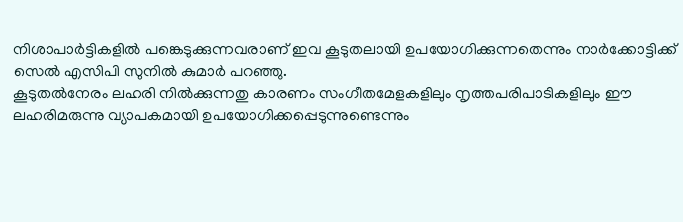നിശാപാർട്ടികളിൽ പങ്കെടുക്കുന്നവരാണ് ഇവ കൂടുതലായി ഉപയോഗിക്കുന്നതെന്നും നാർക്കോട്ടിക്ക് സെൽ എസിപി സുനിൽ കുമാർ പറഞ്ഞു.
കൂടുതൽനേരം ലഹരി നിൽക്കുന്നതു കാരണം സംഗീതമേളകളിലും നൃത്തപരിപാടികളിലും ഈ ലഹരിമരുന്നു വ്യാപകമായി ഉപയോഗിക്കപ്പെടുന്നുണ്ടെന്നും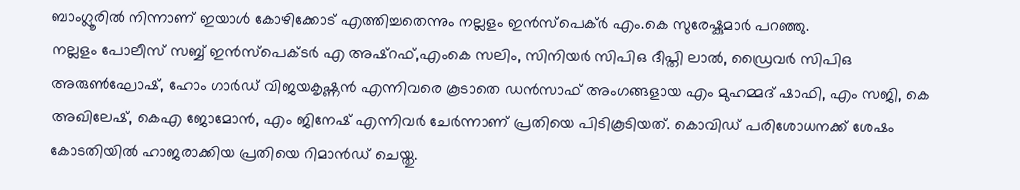ബാംഗ്ലൂരിൽ നിന്നാണ് ഇയാൾ കോഴിക്കോട് എത്തിച്ചതെന്നും നല്ലളം ഇൻസ്പെക്ർ എം.കെ സുരേഷ്കുമാർ പറഞ്ഞു.
നല്ലളം പോലീസ് സബ്ബ് ഇൻസ്പെക്ടർ എ അഷ്റഫ്,എംകെ സലിം, സിനിയർ സിപിഒ ദീപ്തി ലാൽ, ഡ്രൈവർ സിപിഒ അരുൺഘോഷ്, ഹോം ഗാർഡ് വിജയകൃഷ്ണൻ എന്നിവരെ കൂടാതെ ഡൻസാഫ് അംഗങ്ങളായ എം മുഹമ്മദ് ഷാഫി, എം സജി, കെ അഖിലേഷ്, കെഎ ജോമോൻ, എം ജിനേഷ് എന്നിവർ ചേർന്നാണ് പ്രതിയെ പിടികൂടിയത്. കൊവിഡ് പരിശോധനക്ക് ശേഷം കോടതിയിൽ ഹാജരാക്കിയ പ്രതിയെ റിമാൻഡ് ചെയ്തു.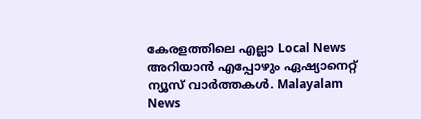കേരളത്തിലെ എല്ലാ Local News അറിയാൻ എപ്പോഴും ഏഷ്യാനെറ്റ് ന്യൂസ് വാർത്തകൾ. Malayalam News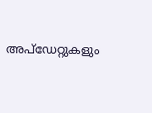അപ്ഡേറ്റുകളും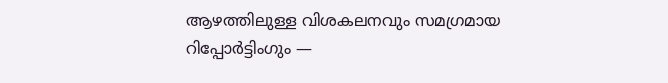ആഴത്തിലുള്ള വിശകലനവും സമഗ്രമായ റിപ്പോർട്ടിംഗും —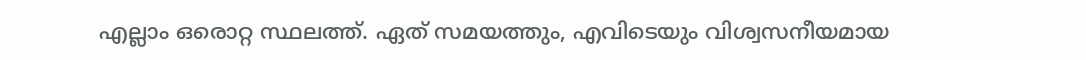എല്ലാം ഒരൊറ്റ സ്ഥലത്ത്. ഏത് സമയത്തും, എവിടെയും വിശ്വസനീയമായ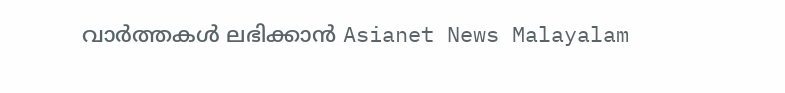വാർത്തകൾ ലഭിക്കാൻ Asianet News Malayalam